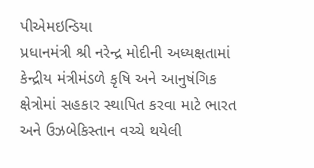પીએમઇન્ડિયા
પ્રધાનમંત્રી શ્રી નરેન્દ્ર મોદીની અધ્યક્ષતામાં કેન્દ્રીય મંત્રીમંડળે કૃષિ અને આનુષંગિક ક્ષેત્રોમાં સહકાર સ્થાપિત કરવા માટે ભારત અને ઉઝબેકિસ્તાન વચ્ચે થયેલી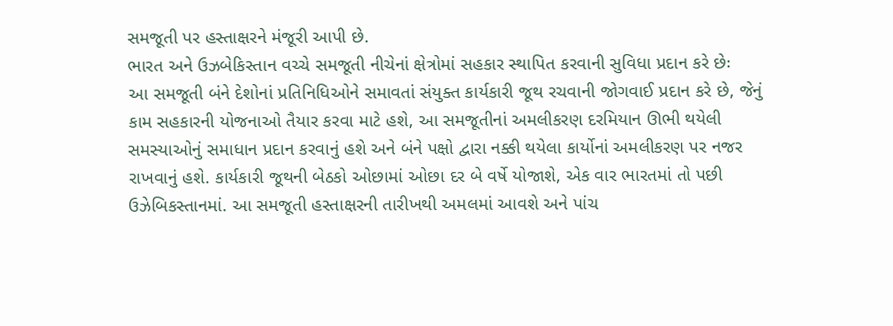સમજૂતી પર હસ્તાક્ષરને મંજૂરી આપી છે.
ભારત અને ઉઝબેકિસ્તાન વચ્ચે સમજૂતી નીચેનાં ક્ષેત્રોમાં સહકાર સ્થાપિત કરવાની સુવિધા પ્રદાન કરે છેઃ
આ સમજૂતી બંને દેશોનાં પ્રતિનિધિઓને સમાવતાં સંયુક્ત કાર્યકારી જૂથ રચવાની જોગવાઈ પ્રદાન કરે છે, જેનું કામ સહકારની યોજનાઓ તૈયાર કરવા માટે હશે, આ સમજૂતીનાં અમલીકરણ દરમિયાન ઊભી થયેલી સમસ્યાઓનું સમાધાન પ્રદાન કરવાનું હશે અને બંને પક્ષો દ્વારા નક્કી થયેલા કાર્યોનાં અમલીકરણ પર નજર રાખવાનું હશે. કાર્યકારી જૂથની બેઠકો ઓછામાં ઓછા દર બે વર્ષે યોજાશે, એક વાર ભારતમાં તો પછી ઉઝેબિકસ્તાનમાં. આ સમજૂતી હસ્તાક્ષરની તારીખથી અમલમાં આવશે અને પાંચ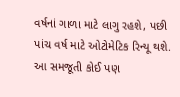વર્ષનાં ગાળા માટે લાગુ રહશે, પછી પાંચ વર્ષ માટે ઓટોમેટિક રિન્યૂ થશે. આ સમજૂતી કોઈ પણ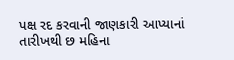પક્ષ રદ કરવાની જાણકારી આપ્યાનાં તારીખથી છ મહિના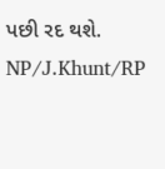પછી રદ થશે.
NP/J.Khunt/RP